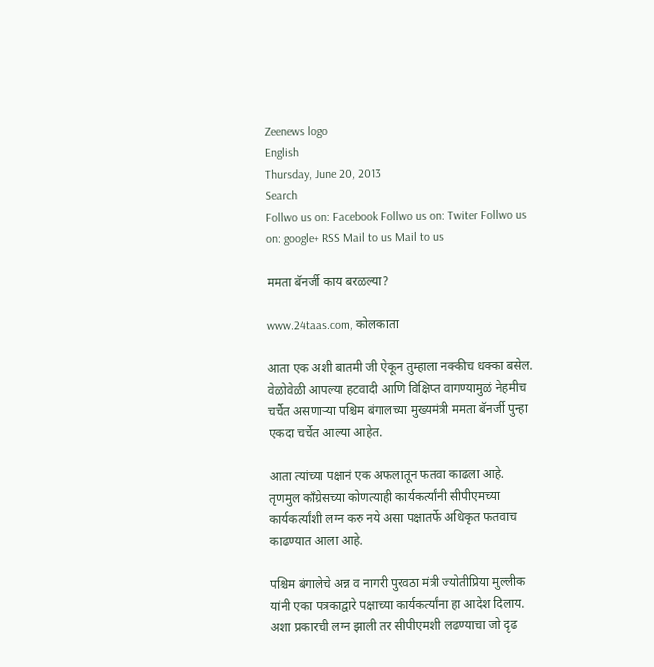Zeenews logo
English
Thursday, June 20, 2013
Search
Follwo us on: Facebook Follwo us on: Twiter Follwo us on: google+ RSS Mail to us Mail to us

ममता बॅनर्जी काय बरळल्या?

www.24taas.com, कोलकाता

आता एक अशी बातमी जी ऐकून तुम्हाला नक्कीच धक्का बसेल. वेळोवेळी आपल्या हटवादी आणि विक्षिप्त वागण्यामुळं नेहमीच चर्चैत असणाऱ्या पश्चिम बंगालच्या मुख्यमंत्री ममता बॅनर्जी पुन्हा एकदा चर्चेत आल्या आहेत.

आता त्यांच्या पक्षानं एक अफलातून फतवा काढला आहे. तृणमुल काँग्रेसच्या कोणत्याही कार्यकर्त्यांनी सीपीएमच्या कार्यकर्त्यांशी लग्न करु नये असा पक्षातर्फे अधिकृत फतवाच काढण्यात आला आहे.

पश्चिम बंगालेचे अन्न व नागरी पुरवठा मंत्री ज्योतीप्रिया मुल्लीक यांनी एका पत्रकाद्वारे पक्षाच्या कार्यकर्त्यांना हा आदेश दिलाय.  अशा प्रकारची लग्न झाली तर सीपीएमशी लढण्याचा जो दृढ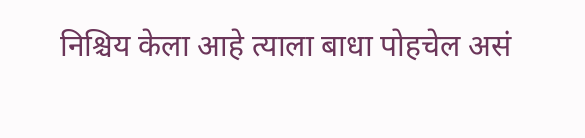निश्चिय केला आहे त्याला बाधा पोहचेल असं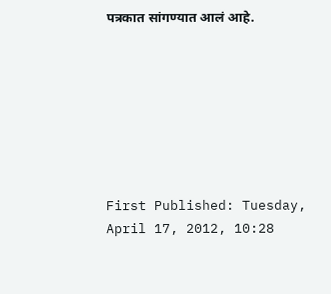पत्रकात सांगण्यात आलं आहे.







First Published: Tuesday, April 17, 2012, 10:28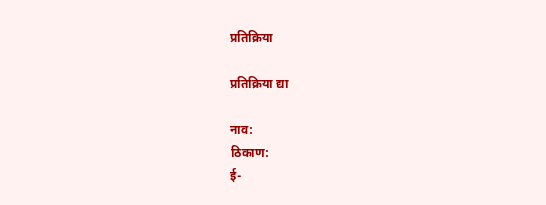प्रतिक्रिया

प्रतिक्रिया द्या

नाव:
ठिकाण:
ई-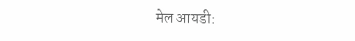मेल आयडी: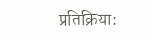प्रतिक्रिया: